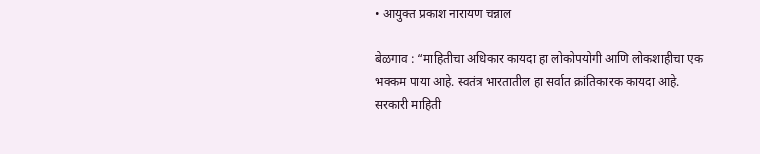• आयुक्त प्रकाश नारायण चन्नाल

बेळगाव : “माहितीचा अधिकार कायदा हा लोकोपयोगी आणि लोकशाहीचा एक भक्कम पाया आहे. स्वतंत्र भारतातील हा सर्वात क्रांतिकारक कायदा आहे. सरकारी माहिती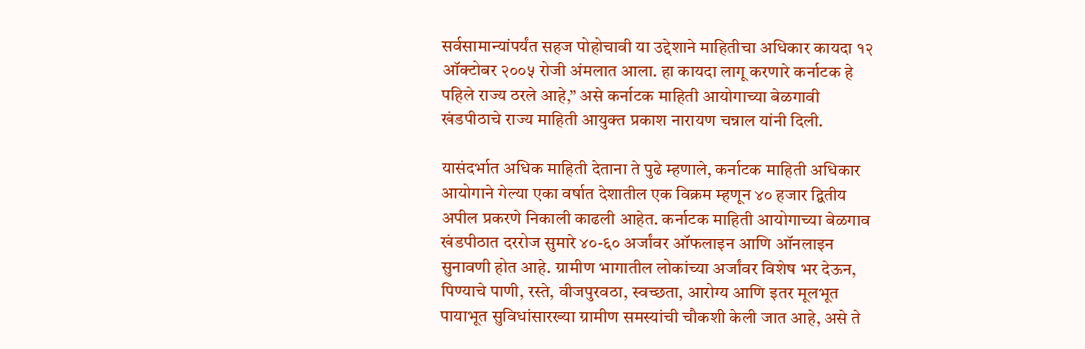सर्वसामान्यांपर्यंत सहज पोहोचावी या उद्देशाने माहितीचा अधिकार कायदा १२ ऑक्टोबर २००५ रोजी अंमलात आला. हा कायदा लागू करणारे कर्नाटक हे पहिले राज्य ठरले आहे,” असे कर्नाटक माहिती आयोगाच्या बेळगावी खंडपीठाचे राज्य माहिती आयुक्त प्रकाश नारायण चन्नाल यांनी दिली.

यासंदर्भात अधिक माहिती देताना ते पुढे म्हणाले, कर्नाटक माहिती अधिकार आयोगाने गेल्या एका वर्षात देशातील एक विक्रम म्हणून ४० हजार द्वितीय अपील प्रकरणे निकाली काढली आहेत. कर्नाटक माहिती आयोगाच्या बेळगाव खंडपीठात दररोज सुमारे ४०-६० अर्जांवर ऑफलाइन आणि ऑनलाइन सुनावणी होत आहे. ग्रामीण भागातील लोकांच्या अर्जांवर विशेष भर देऊन, पिण्याचे पाणी, रस्ते, वीजपुरवठा, स्वच्छता, आरोग्य आणि इतर मूलभूत पायाभूत सुविधांसारख्या ग्रामीण समस्यांची चौकशी केली जात आहे, असे ते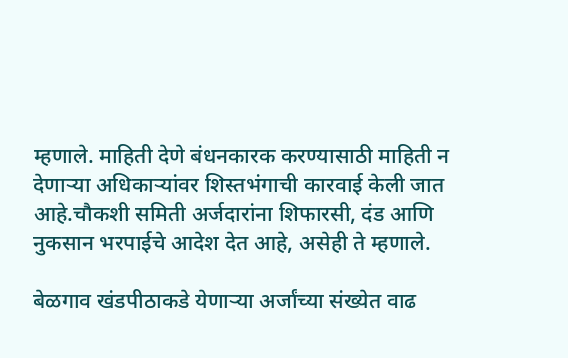म्हणाले. माहिती देणे बंधनकारक करण्यासाठी माहिती न देणाऱ्या अधिकाऱ्यांवर शिस्तभंगाची कारवाई केली जात आहे.चौकशी समिती अर्जदारांना शिफारसी, दंड आणि नुकसान भरपाईचे आदेश देत आहे, असेही ते म्हणाले.

बेळगाव खंडपीठाकडे येणाऱ्या अर्जांच्या संख्येत वाढ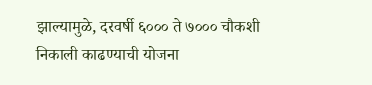झाल्यामुळे, दरवर्षी ६००० ते ७००० चौकशी निकाली काढण्याची योजना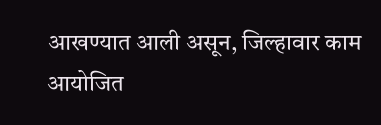आखण्यात आली असून, जिल्हावार काम आयोजित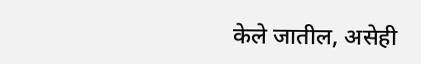केले जातील, असेही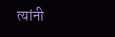त्यांनी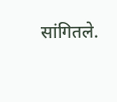सांगितले.